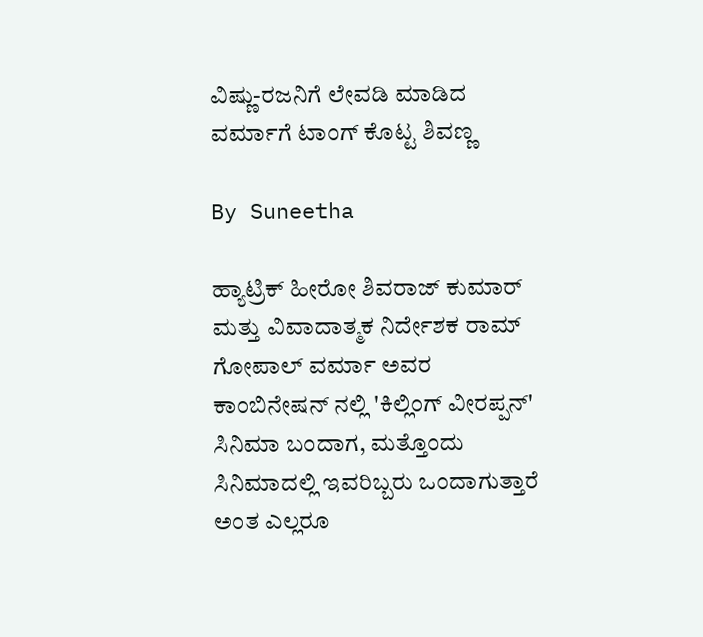ವಿಷ್ಣು-ರಜನಿಗೆ ಲೇವಡಿ ಮಾಡಿದ ವರ್ಮಾಗೆ ಟಾಂಗ್ ಕೊಟ್ಟ ಶಿವಣ್ಣ

By Suneetha

ಹ್ಯಾಟ್ರಿಕ್ ಹೀರೋ ಶಿವರಾಜ್ ಕುಮಾರ್ ಮತ್ತು ವಿವಾದಾತ್ಮಕ ನಿರ್ದೇಶಕ ರಾಮ್ ಗೋಪಾಲ್ ವರ್ಮಾ ಅವರ ಕಾಂಬಿನೇಷನ್ ನಲ್ಲಿ 'ಕಿಲ್ಲಿಂಗ್ ವೀರಪ್ಪನ್' ಸಿನಿಮಾ ಬಂದಾಗ, ಮತ್ತೊಂದು ಸಿನಿಮಾದಲ್ಲಿ ಇವರಿಬ್ಬರು ಒಂದಾಗುತ್ತಾರೆ ಅಂತ ಎಲ್ಲರೂ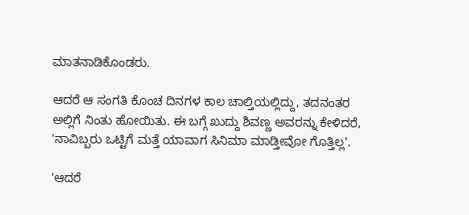ಮಾತನಾಡಿಕೊಂಡರು.

ಆದರೆ ಆ ಸಂಗತಿ ಕೊಂಚ ದಿನಗಳ ಕಾಲ ಚಾಲ್ತಿಯಲ್ಲಿದ್ದು, ತದನಂತರ ಅಲ್ಲಿಗೆ ನಿಂತು ಹೋಯಿತು. ಈ ಬಗ್ಗೆ ಖುದ್ದು ಶಿವಣ್ಣ ಅವರನ್ನು ಕೇಳಿದರೆ, 'ನಾವಿಬ್ಬರು ಒಟ್ಟಿಗೆ ಮತ್ತೆ ಯಾವಾಗ ಸಿನಿಮಾ ಮಾಡ್ತೀವೋ ಗೊತ್ತಿಲ್ಲ'.

'ಆದರೆ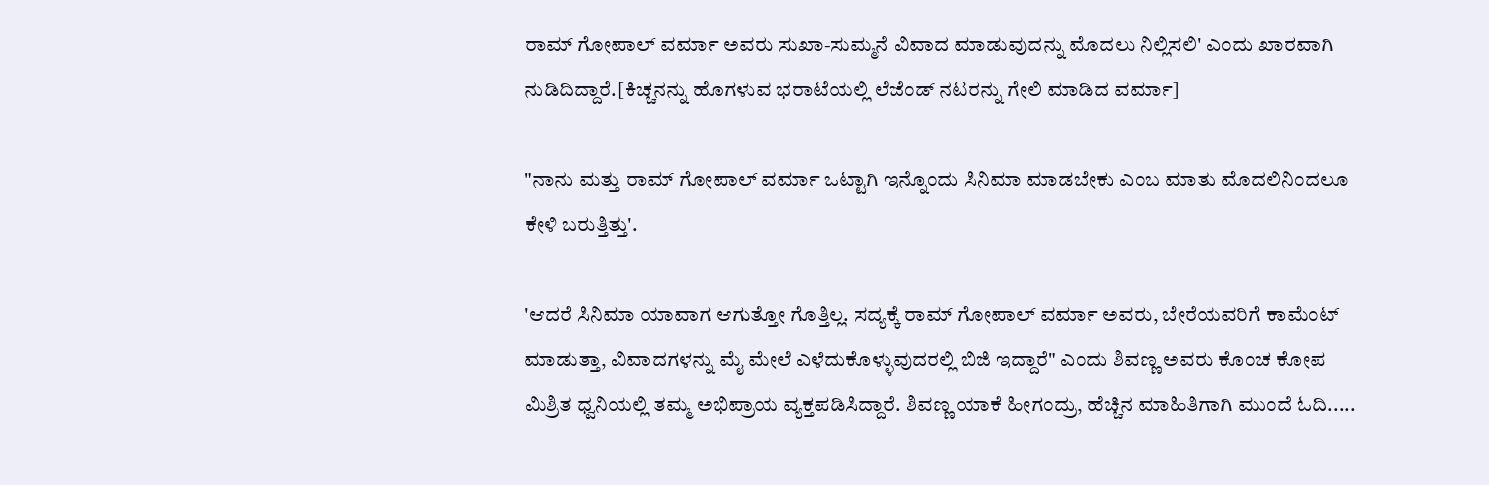ರಾಮ್ ಗೋಪಾಲ್ ವರ್ಮಾ ಅವರು ಸುಖಾ-ಸುಮ್ಮನೆ ವಿವಾದ ಮಾಡುವುದನ್ನು ಮೊದಲು ನಿಲ್ಲಿಸಲಿ' ಎಂದು ಖಾರವಾಗಿ ನುಡಿದಿದ್ದಾರೆ.[ಕಿಚ್ಚನನ್ನು ಹೊಗಳುವ ಭರಾಟೆಯಲ್ಲಿ ಲೆಜೆಂಡ್ ನಟರನ್ನು ಗೇಲಿ ಮಾಡಿದ ವರ್ಮಾ]

"ನಾನು ಮತ್ತು ರಾಮ್ ಗೋಪಾಲ್ ವರ್ಮಾ ಒಟ್ಟಾಗಿ ಇನ್ನೊಂದು ಸಿನಿಮಾ ಮಾಡಬೇಕು ಎಂಬ ಮಾತು ಮೊದಲಿನಿಂದಲೂ ಕೇಳಿ ಬರುತ್ತಿತ್ತು'.

'ಆದರೆ ಸಿನಿಮಾ ಯಾವಾಗ ಆಗುತ್ತೋ ಗೊತ್ತಿಲ್ಲ. ಸದ್ಯಕ್ಕೆ ರಾಮ್ ಗೋಪಾಲ್ ವರ್ಮಾ ಅವರು, ಬೇರೆಯವರಿಗೆ ಕಾಮೆಂಟ್ ಮಾಡುತ್ತಾ, ವಿವಾದಗಳನ್ನು ಮೈ ಮೇಲೆ ಎಳೆದುಕೊಳ್ಳುವುದರಲ್ಲಿ ಬಿಜಿ ಇದ್ದಾರೆ" ಎಂದು ಶಿವಣ್ಣ ಅವರು ಕೊಂಚ ಕೋಪ ಮಿಶ್ರಿತ ಧ್ವನಿಯಲ್ಲಿ ತಮ್ಮ ಅಭಿಪ್ರಾಯ ವ್ಯಕ್ತಪಡಿಸಿದ್ದಾರೆ. ಶಿವಣ್ಣ ಯಾಕೆ ಹೀಗಂದ್ರು, ಹೆಚ್ಚಿನ ಮಾಹಿತಿಗಾಗಿ ಮುಂದೆ ಓದಿ.....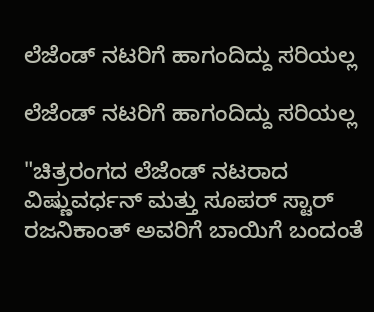ಲೆಜೆಂಡ್ ನಟರಿಗೆ ಹಾಗಂದಿದ್ದು ಸರಿಯಲ್ಲ

ಲೆಜೆಂಡ್ ನಟರಿಗೆ ಹಾಗಂದಿದ್ದು ಸರಿಯಲ್ಲ

"ಚಿತ್ರರಂಗದ ಲೆಜೆಂಡ್ ನಟರಾದ ವಿಷ್ಣುವರ್ಧನ್ ಮತ್ತು ಸೂಪರ್ ಸ್ಟಾರ್ ರಜನಿಕಾಂತ್ ಅವರಿಗೆ ಬಾಯಿಗೆ ಬಂದಂತೆ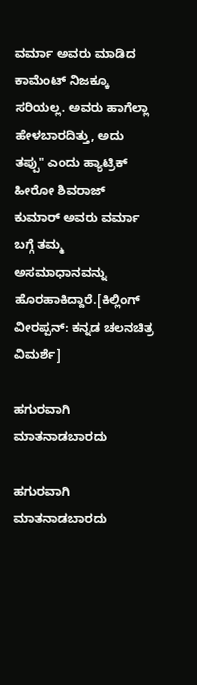ವರ್ಮಾ ಅವರು ಮಾಡಿದ ಕಾಮೆಂಟ್ ನಿಜಕ್ಕೂ ಸರಿಯಲ್ಲ. ಅವರು ಹಾಗೆಲ್ಲಾ ಹೇಳಬಾರದಿತ್ತು, ಅದು ತಪ್ಪು" ಎಂದು ಹ್ಯಾಟ್ರಿಕ್ ಹೀರೋ ಶಿವರಾಜ್ ಕುಮಾರ್ ಅವರು ವರ್ಮಾ ಬಗ್ಗೆ ತಮ್ಮ ಅಸಮಾಧಾನವನ್ನು ಹೊರಹಾಕಿದ್ದಾರೆ.[ಕಿಲ್ಲಿಂಗ್ ವೀರಪ್ಪನ್: ಕನ್ನಡ ಚಲನಚಿತ್ರ ವಿಮರ್ಶೆ]

ಹಗುರವಾಗಿ ಮಾತನಾಡಬಾರದು

ಹಗುರವಾಗಿ ಮಾತನಾಡಬಾರದು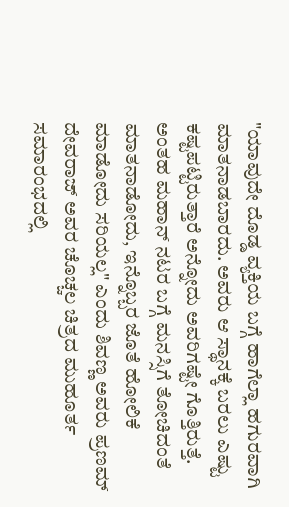"ಯಾವುದೇ ದೊಡ್ಡ ವ್ಯಕ್ತಿಯ ಬಗ್ಗೆ ಹಾಗೆಲ್ಲಾ ಹಗುರವಾಗಿ ಮಾತನಾಡಬಾರದು. ಅವರು ಆ ಸ್ಥಾನಕ್ಕೆ ಬರಲು ಎಷ್ಟು ಕಷ್ಟಪಟ್ಟಿರುತ್ತಾರೆ ಅನ್ನೋದು ಅವರಿಗಷ್ಟೇ ಗೊತ್ತಿರುತ್ತೆ. ಅಂತಹ ಮಹಾನ್ ನಟರ ಬಗ್ಗೆ ಮನಸ್ಸಿಗೆ ತೋಚಿದಂತೆ ಮಾತನಾಡೋದು, ಇನ್ನೊಬ್ಬರ ಜೊತೆ ಹೋಲಿಕೆ ಮಾಡೋದು ಸರಿಯಲ್ಲ" ಎಂದು ಶಿವಣ್ಣ ಅವರು ಪ್ರಣಮ್ ದೇವರಾಜ್ ಅವರ ಚೊಚ್ಚಲ ಚಿತ್ರದ ಮುಹೂರ್ತ ಸಮಾರಂಭದಲ್ಲಿ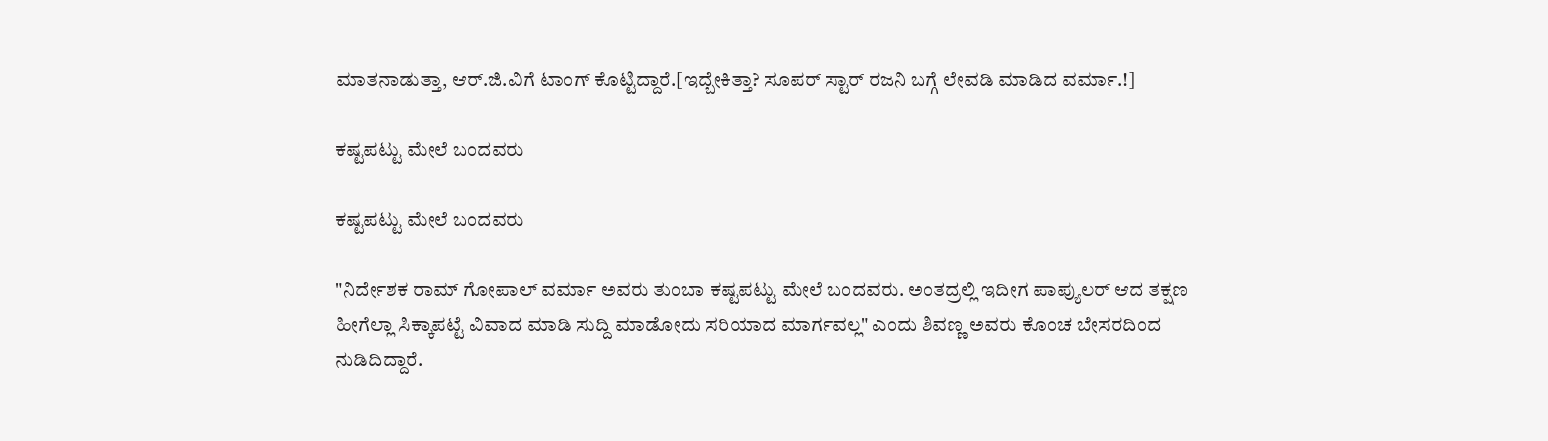ಮಾತನಾಡುತ್ತಾ, ಆರ್.ಜಿ.ವಿಗೆ ಟಾಂಗ್ ಕೊಟ್ಟಿದ್ದಾರೆ.[ಇದ್ಬೇಕಿತ್ತಾ? ಸೂಪರ್ ಸ್ಟಾರ್ ರಜನಿ ಬಗ್ಗೆ ಲೇವಡಿ ಮಾಡಿದ ವರ್ಮಾ.!]

ಕಷ್ಟಪಟ್ಟು ಮೇಲೆ ಬಂದವರು

ಕಷ್ಟಪಟ್ಟು ಮೇಲೆ ಬಂದವರು

"ನಿರ್ದೇಶಕ ರಾಮ್ ಗೋಪಾಲ್ ವರ್ಮಾ ಅವರು ತುಂಬಾ ಕಷ್ಟಪಟ್ಟು ಮೇಲೆ ಬಂದವರು. ಅಂತದ್ರಲ್ಲಿ ಇದೀಗ ಪಾಪ್ಯುಲರ್ ಆದ ತಕ್ಷಣ ಹೀಗೆಲ್ಲಾ ಸಿಕ್ಕಾಪಟ್ಟೆ ವಿವಾದ ಮಾಡಿ ಸುದ್ದಿ ಮಾಡೋದು ಸರಿಯಾದ ಮಾರ್ಗವಲ್ಲ" ಎಂದು ಶಿವಣ್ಣ ಅವರು ಕೊಂಚ ಬೇಸರದಿಂದ ನುಡಿದಿದ್ದಾರೆ.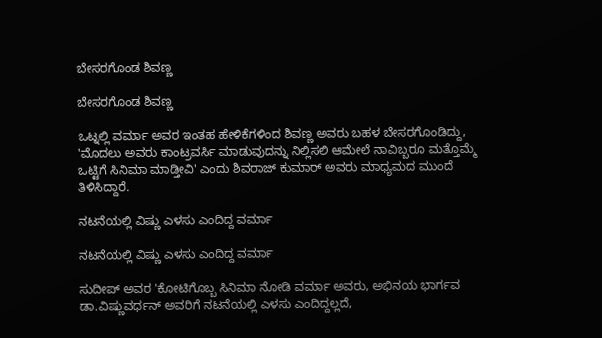ಬೇಸರಗೊಂಡ ಶಿವಣ್ಣ

ಬೇಸರಗೊಂಡ ಶಿವಣ್ಣ

ಒಟ್ನಲ್ಲಿ ವರ್ಮಾ ಅವರ ಇಂತಹ ಹೇಳಿಕೆಗಳಿಂದ ಶಿವಣ್ಣ ಅವರು ಬಹಳ ಬೇಸರಗೊಂಡಿದ್ದು, 'ಮೊದಲು ಅವರು ಕಾಂಟ್ರವರ್ಸಿ ಮಾಡುವುದನ್ನು ನಿಲ್ಲಿಸಲಿ ಆಮೇಲೆ ನಾವಿಬ್ಬರೂ ಮತ್ತೊಮ್ಮೆ ಒಟ್ಟಿಗೆ ಸಿನಿಮಾ ಮಾಡ್ತೀವಿ' ಎಂದು ಶಿವರಾಜ್ ಕುಮಾರ್ ಅವರು ಮಾಧ್ಯಮದ ಮುಂದೆ ತಿಳಿಸಿದ್ದಾರೆ.

ನಟನೆಯಲ್ಲಿ ವಿಷ್ಣು ಎಳಸು ಎಂದಿದ್ದ ವರ್ಮಾ

ನಟನೆಯಲ್ಲಿ ವಿಷ್ಣು ಎಳಸು ಎಂದಿದ್ದ ವರ್ಮಾ

ಸುದೀಪ್ ಅವರ 'ಕೋಟಿಗೊಬ್ಬ ಸಿನಿಮಾ ನೋಡಿ ವರ್ಮಾ ಅವರು, ಅಭಿನಯ ಭಾರ್ಗವ ಡಾ.ವಿಷ್ಣುವರ್ಧನ್ ಅವರಿಗೆ ನಟನೆಯಲ್ಲಿ ಎಳಸು ಎಂದಿದ್ದಲ್ಲದೆ,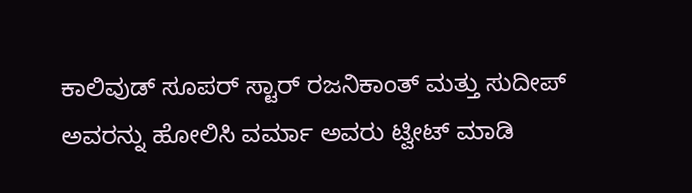ಕಾಲಿವುಡ್ ಸೂಪರ್ ಸ್ಟಾರ್ ರಜನಿಕಾಂತ್ ಮತ್ತು ಸುದೀಪ್ ಅವರನ್ನು ಹೋಲಿಸಿ ವರ್ಮಾ ಅವರು ಟ್ವೀಟ್ ಮಾಡಿ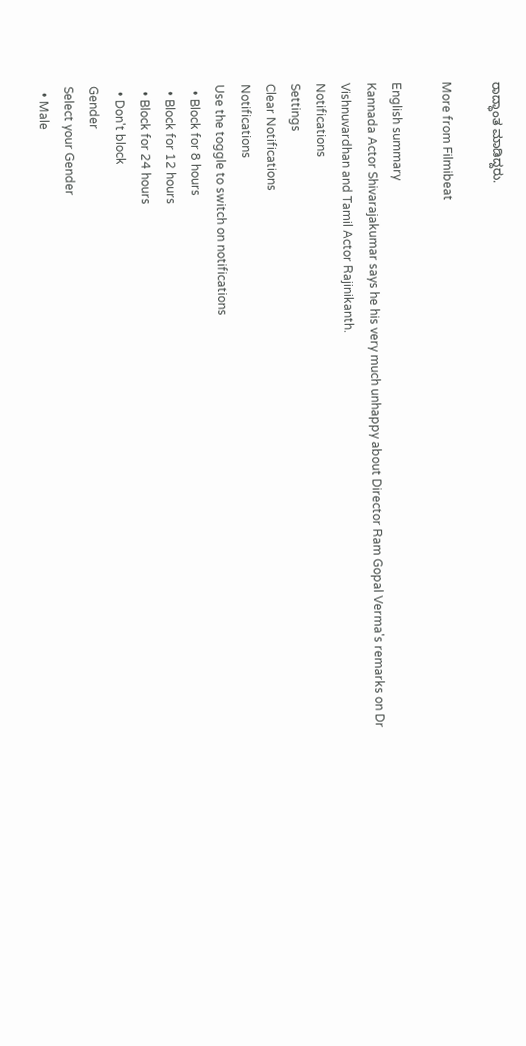ರಾದ್ಧಾಂತ ಮಾಡಿದ್ದರು.

More from Filmibeat

English summary
Kannada Actor Shivarajakumar says he his very much unhappy about Director Ram Gopal Verma's remarks on Dr Vishnuvardhan and Tamil Actor Rajinikanth.
Notifications
Settings
Clear Notifications
Notifications
Use the toggle to switch on notifications
  • Block for 8 hours
  • Block for 12 hours
  • Block for 24 hours
  • Don't block
Gender
Select your Gender
  • Male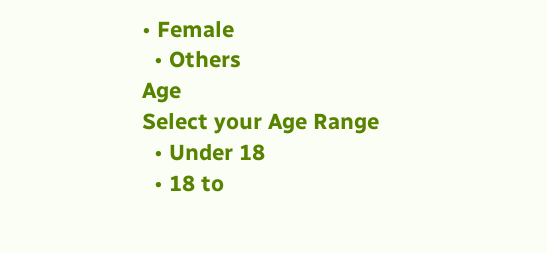• Female
  • Others
Age
Select your Age Range
  • Under 18
  • 18 to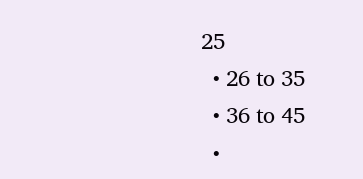25
  • 26 to 35
  • 36 to 45
  •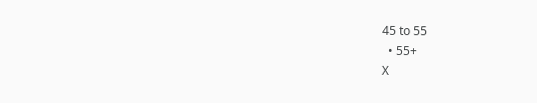45 to 55
  • 55+
X